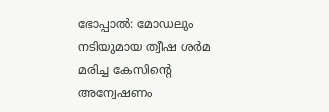ഭോപ്പാൽ: മോഡലും നടിയുമായ ത്വീഷ ശർമ മരിച്ച കേസിന്റെ അന്വേഷണം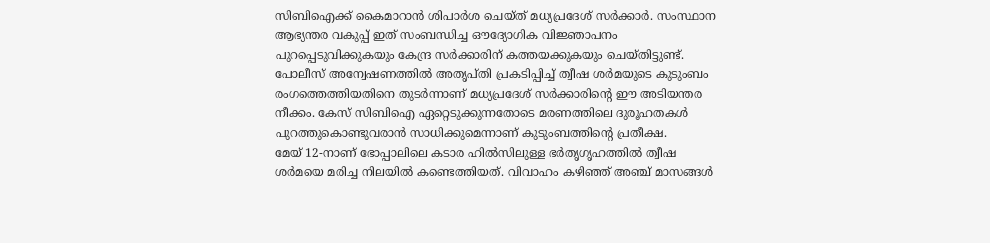സിബിഐക്ക് കൈമാറാൻ ശിപാർശ ചെയ്ത് മധ്യപ്രദേശ് സർക്കാർ. സംസ്ഥാന ആഭ്യന്തര വകുപ്പ് ഇത് സംബന്ധിച്ച ഔദ്യോഗിക വിജ്ഞാപനം പുറപ്പെടുവിക്കുകയും കേന്ദ്ര സർക്കാരിന് കത്തയക്കുകയും ചെയ്തിട്ടുണ്ട്.
പോലീസ് അന്വേഷണത്തിൽ അതൃപ്തി പ്രകടിപ്പിച്ച് ത്വീഷ ശർമയുടെ കുടുംബം രംഗത്തെത്തിയതിനെ തുടർന്നാണ് മധ്യപ്രദേശ് സർക്കാരിന്റെ ഈ അടിയന്തര നീക്കം. കേസ് സിബിഐ ഏറ്റെടുക്കുന്നതോടെ മരണത്തിലെ ദുരൂഹതകൾ പുറത്തുകൊണ്ടുവരാൻ സാധിക്കുമെന്നാണ് കുടുംബത്തിന്റെ പ്രതീക്ഷ.
മേയ് 12-നാണ് ഭോപ്പാലിലെ കടാര ഹിൽസിലുള്ള ഭർതൃഗൃഹത്തിൽ ത്വീഷ ശർമയെ മരിച്ച നിലയിൽ കണ്ടെത്തിയത്. വിവാഹം കഴിഞ്ഞ് അഞ്ച് മാസങ്ങൾ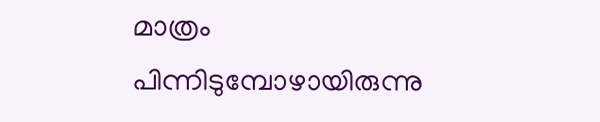മാത്രം പിന്നിടുമ്പോഴായിരുന്നു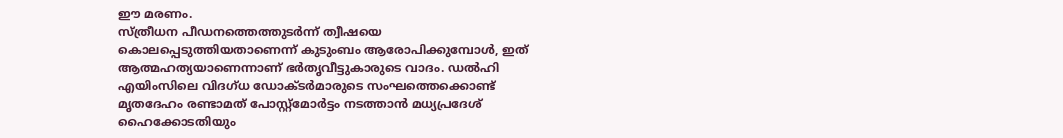ഈ മരണം.
സ്ത്രീധന പീഡനത്തെത്തുടർന്ന് ത്വീഷയെ കൊലപ്പെടുത്തിയതാണെന്ന് കുടുംബം ആരോപിക്കുമ്പോൾ, ഇത് ആത്മഹത്യയാണെന്നാണ് ഭർതൃവീട്ടുകാരുടെ വാദം. ഡൽഹി എയിംസിലെ വിദഗ്ധ ഡോക്ടർമാരുടെ സംഘത്തെക്കൊണ്ട് മൃതദേഹം രണ്ടാമത് പോസ്റ്റ്മോർട്ടം നടത്താൻ മധ്യപ്രദേശ് ഹൈക്കോടതിയും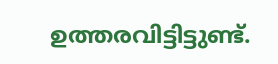ഉത്തരവിട്ടിട്ടുണ്ട്.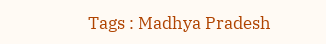Tags : Madhya Pradesh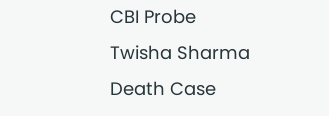CBI Probe Twisha Sharma Death Case